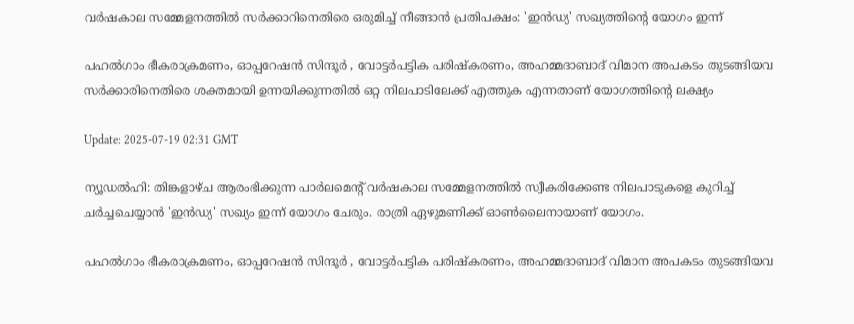വർഷകാല സമ്മേളനത്തിൽ സർക്കാറിനെതിരെ ഒരുമിച്ച് നീങ്ങാൻ പ്രതിപക്ഷം: 'ഇൻഡ്യ' സഖ്യത്തിന്റെ യോഗം ഇന്ന്

പഹൽഗാം ഭീകരാക്രമണം, ഓപ്പറേഷൻ സിന്ദൂർ , വോട്ടർപട്ടിക പരിഷ്കരണം, അഹമ്മദാബാദ് വിമാന അപകടം തുടങ്ങിയവ സർക്കാരിനെതിരെ ശക്തമായി ഉന്നയിക്കുന്നതിൽ ഒറ്റ നിലപാടിലേക്ക് എത്തുക എന്നതാണ് യോഗത്തിന്റെ ലക്ഷ്യം

Update: 2025-07-19 02:31 GMT

ന്യൂഡല്‍ഹി: തിങ്കളാഴ്ച ആരംഭിക്കുന്ന പാർലമെന്റ് വർഷകാല സമ്മേളനത്തിൽ സ്വീകരിക്കേണ്ട നിലപാടുകളെ കുറിച്ച് ചർച്ചചെയ്യാൻ 'ഇന്‍ഡ്യ' സഖ്യം ഇന്ന് യോഗം ചേരും. രാത്രി ഏഴുമണിക്ക് ഓൺലൈനായാണ് യോഗം.

പഹൽഗാം ഭീകരാക്രമണം, ഓപ്പറേഷൻ സിന്ദൂർ , വോട്ടർപട്ടിക പരിഷ്കരണം, അഹമ്മദാബാദ് വിമാന അപകടം തുടങ്ങിയവ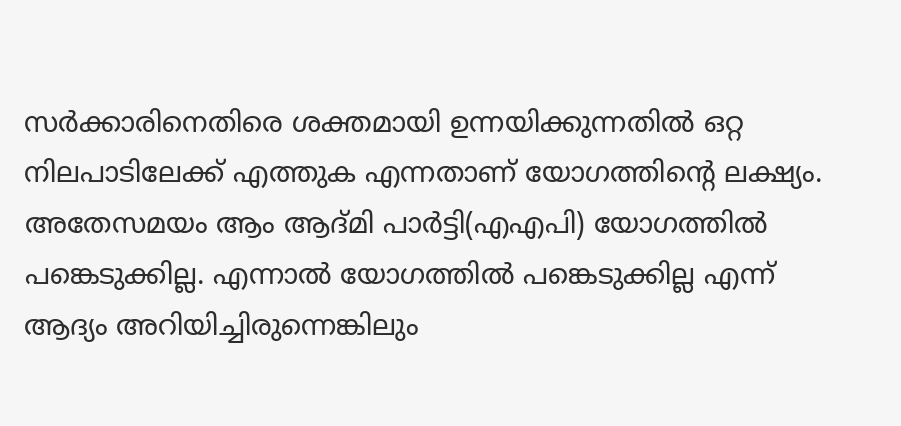സർക്കാരിനെതിരെ ശക്തമായി ഉന്നയിക്കുന്നതിൽ ഒറ്റ നിലപാടിലേക്ക് എത്തുക എന്നതാണ് യോഗത്തിന്റെ ലക്ഷ്യം. അതേസമയം ആം ആദ്മി പാർട്ടി(എഎപി) യോഗത്തിൽ പങ്കെടുക്കില്ല. എന്നാൽ യോഗത്തിൽ പങ്കെടുക്കില്ല എന്ന് ആദ്യം അറിയിച്ചിരുന്നെങ്കിലും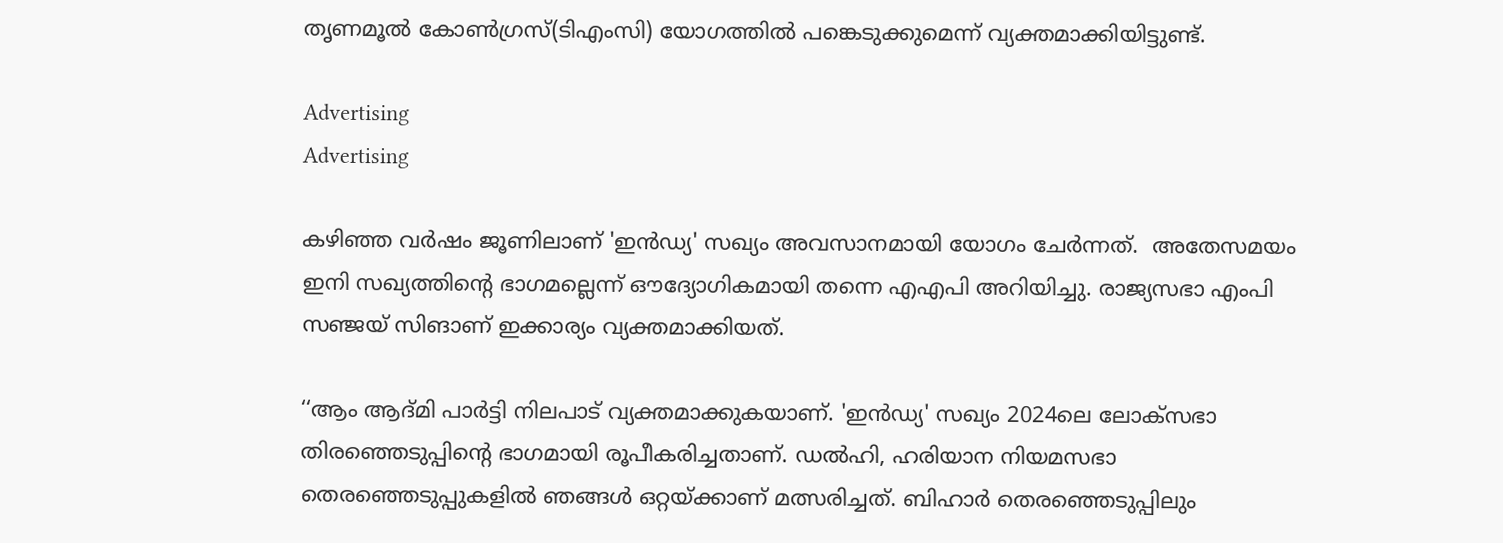തൃണമൂല്‍ കോൺഗ്രസ്(ടിഎംസി) യോഗത്തിൽ പങ്കെടുക്കുമെന്ന് വ്യക്തമാക്കിയിട്ടുണ്ട്.

Advertising
Advertising

കഴിഞ്ഞ വർഷം ജൂണിലാണ് 'ഇന്‍ഡ്യ' സഖ്യം അവസാനമായി യോഗം ചേർന്നത്.  അതേസമയം  ഇനി സഖ്യത്തിന്റെ ഭാഗമല്ലെന്ന് ഔദ്യോഗികമായി തന്നെ എഎപി അറിയിച്ചു. രാജ്യസഭാ എംപി സഞ്ജയ് സിങാണ് ഇക്കാര്യം വ്യക്തമാക്കിയത്.

‘‘ആം ആദ്മി പാർട്ടി നിലപാട് വ്യക്തമാക്കുകയാണ്. 'ഇന്‍ഡ്യ' സഖ്യം 2024ലെ ലോക്‌സഭാ തിരഞ്ഞെടുപ്പിന്റെ ഭാഗമായി രൂപീകരിച്ചതാണ്. ഡൽഹി, ഹരിയാന നിയമസഭാ തെരഞ്ഞെടുപ്പുകളിൽ ഞങ്ങൾ ഒറ്റയ്ക്കാണ് മത്സരിച്ചത്. ബിഹാർ തെരഞ്ഞെടുപ്പിലും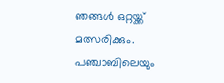ഞങ്ങൾ ഒറ്റയ്ക്ക് മത്സരിക്കും. പഞ്ചാബിലെയും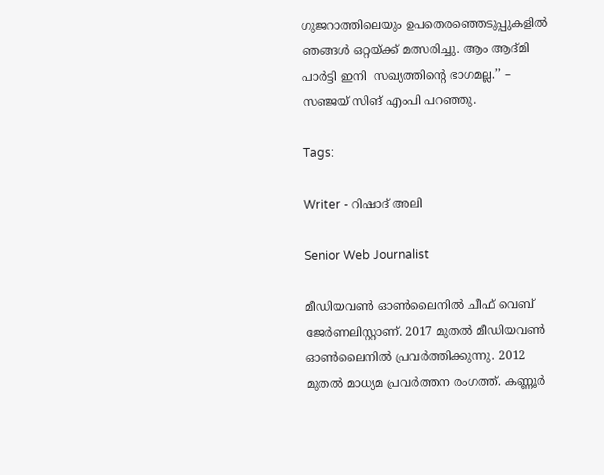ഗുജറാത്തിലെയും ഉപതെരഞ്ഞെടുപ്പുകളിൽ ഞങ്ങൾ ഒറ്റയ്ക്ക് മത്സരിച്ചു. ആം ആദ്മി പാർട്ടി ഇനി  സഖ്യത്തിന്റെ ഭാഗമല്ല.’’ – സഞ്ജയ് സിങ് എംപി പറഞ്ഞു.

Tags:

Writer - റിഷാദ് അലി

Senior Web Journalist

മീഡിയവൺ ഓൺലൈനിൽ ചീഫ് വെബ് ജേർണലിസ്റ്റാണ്. 2017 മുതൽ മീഡിയവൺ ഓൺലൈനിൽ പ്രവർത്തിക്കുന്നു. 2012 മുതൽ മാധ്യമ പ്രവർത്തന രംഗത്ത്. കണ്ണൂര്‍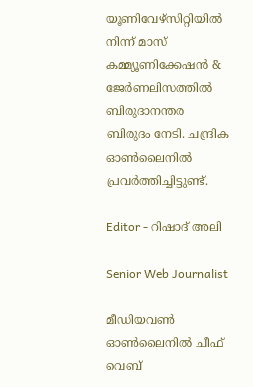യൂണിവേഴ്‌സിറ്റിയിൽ നിന്ന് മാസ് കമ്മ്യൂണിക്കേഷന്‍ & ജേര്‍ണലിസത്തില്‍ ബിരുദാനന്തര ബിരുദം നേടി. ചന്ദ്രിക ഓണ്‍ലൈനില്‍ പ്രവര്‍ത്തിച്ചിട്ടുണ്ട്.

Editor - റിഷാദ് അലി

Senior Web Journalist

മീഡിയവൺ ഓൺലൈനിൽ ചീഫ് വെബ്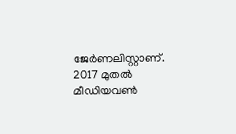ജേർണലിസ്റ്റാണ്. 2017 മുതൽ മീഡിയവൺ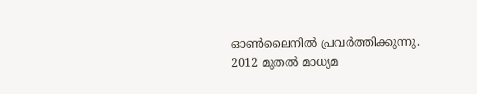ഓൺലൈനിൽ പ്രവർത്തിക്കുന്നു. 2012 മുതൽ മാധ്യമ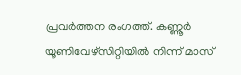പ്രവർത്തന രംഗത്ത്. കണ്ണൂര്‍ യൂണിവേഴ്‌സിറ്റിയിൽ നിന്ന് മാസ്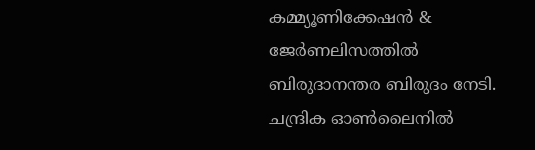കമ്മ്യൂണിക്കേഷന്‍ & ജേര്‍ണലിസത്തില്‍ ബിരുദാനന്തര ബിരുദം നേടി. ചന്ദ്രിക ഓണ്‍ലൈനില്‍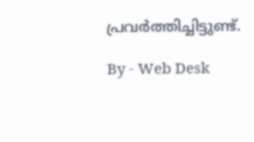പ്രവര്‍ത്തിച്ചിട്ടുണ്ട്.

By - Web Desk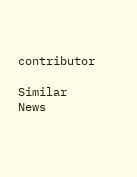contributor

Similar News